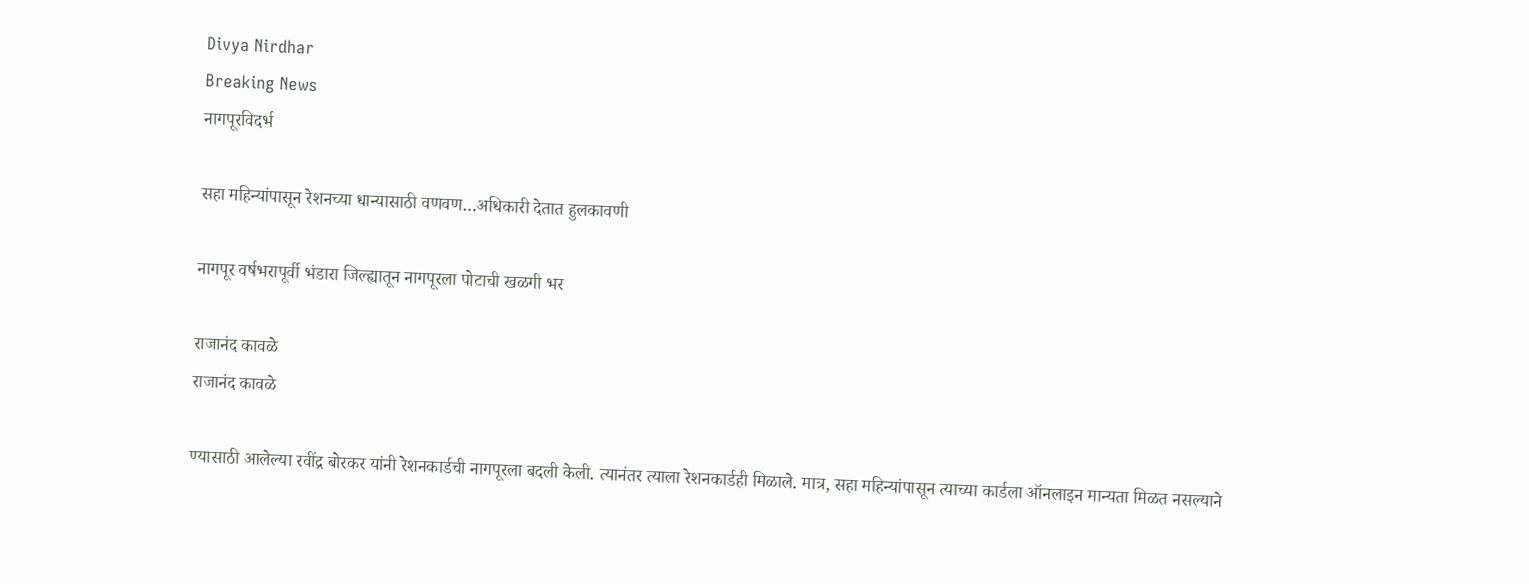Divya Nirdhar
Breaking News
नागपूरविदर्भ

सहा महिन्यांपासून रेशनच्या धान्यासाठी वणवण…अधिकारी देतात हुलकावणी

नागपूर वर्षभरापूर्वी भंडारा जिल्ह्यातून नागपूरला पोटाची खळगी भर

राजानंद कावळे
राजानंद कावळे

ण्यासाठी आलेल्या रवींद्र बोरकर यांनी रेशनकार्डची नागपूरला बदली केली. त्यानंतर त्याला रेशनकार्डही मिळाले. मात्र, सहा महिन्यांपासून त्याच्या कार्डला ऑनलाइन मान्यता मिळत नसल्याने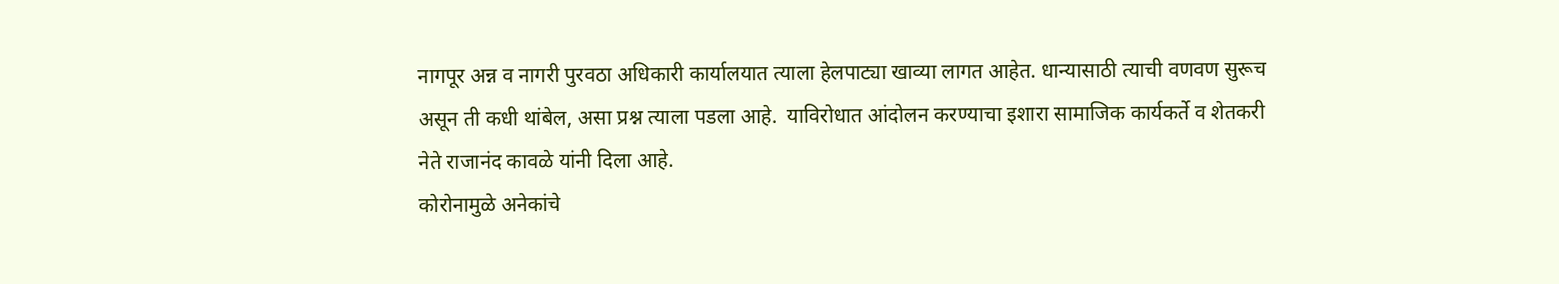नागपूर अन्न व नागरी पुरवठा अधिकारी कार्यालयात त्याला हेलपाट्या खाव्या लागत आहेत. धान्यासाठी त्याची वणवण सुरूच असून ती कधी थांबेल, असा प्रश्न त्याला पडला आहे.  याविरोधात आंदोलन करण्याचा इशारा सामाजिक कार्यकर्ते व शेतकरी नेते राजानंद कावळे यांनी दिला आहे.
कोरोनामुळे अनेकांचे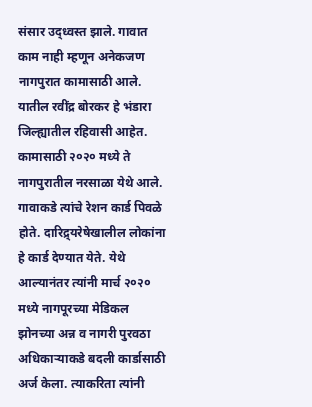संसार उद्ध्वस्त झाले. गावात काम नाही म्हणून अनेकजण नागपुरात कामासाठी आले. यातील रवींद्र बोरकर हे भंडारा जिल्ह्यातील रहिवासी आहेत. कामासाठी २०२० मध्ये ते नागपुरातील नरसाळा येथे आले. गावाकडे त्यांचे रेशन कार्ड पिवळे होते. दारिद्र्यरेषेखालील लोकांना हे कार्ड देण्यात येते. येथे आल्यानंतर त्यांनी मार्च २०२० मध्ये नागपूरच्या मेडिकल झोनच्या अन्न व नागरी पुरवठा अधिकाऱ्याकडे बदली कार्डासाठी अर्ज केला. त्याकरिता त्यांनी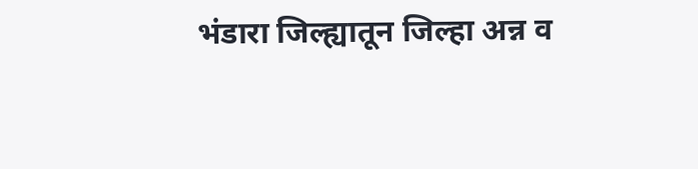भंडारा जिल्ह्यातून जिल्हा अन्न व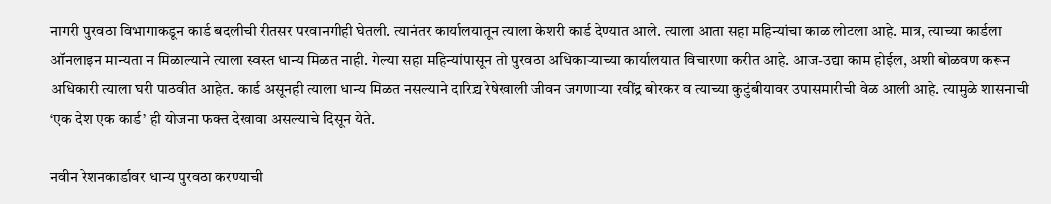नागरी पुरवठा विभागाकडून कार्ड बदलीची रीतसर परवानगीही घेतली. त्यानंतर कार्यालयातून त्याला केशरी कार्ड देण्यात आले. त्याला आता सहा महिन्यांचा काळ लोटला आहे. मात्र, त्याच्या कार्डला ऑनलाइन मान्यता न मिळाल्याने त्याला स्वस्त धान्य मिळत नाही. गेल्या सहा महिन्यांपासून तो पुरवठा अधिकाऱ्याच्या कार्यालयात विचारणा करीत आहे. आज-उद्या काम होईल, अशी बोळवण करून अधिकारी त्याला घरी पाठवीत आहेत. कार्ड असूनही त्याला धान्य मिळत नसल्याने दारिद्र्य रेषेखाली जीवन जगणाऱ्या रवींद्र बोरकर व त्याच्या कुटुंबीयावर उपासमारीची वेळ आली आहे. त्यामुळे शासनाची ‘एक देश एक कार्ड’ ही योजना फक्त देखावा असल्याचे दिसून येते.

नवीन रेशनकार्डावर धान्य पुरवठा करण्याची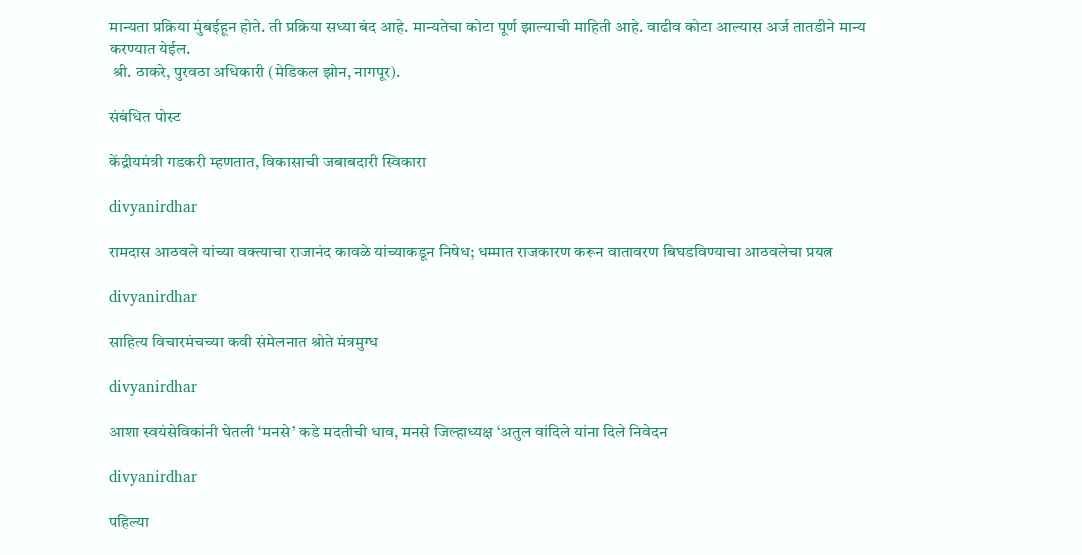मान्यता प्रक्रिया मुंबईहून होते. ती प्रक्रिया सध्या बंद आहे. मान्यतेचा कोटा पूर्ण झाल्याची माहिती आहे. वाढीव कोटा आल्यास अर्ज तातडीने मान्य करण्यात येईल.
 श्री. ठाकरे, पुरवठा अधिकारी (मेडिकल झोन, नागपूर).

संबंधित पोस्ट

केंद्रीयमंत्री गडकरी म्हणतात, विकासाची जबाबदारी स्विकारा

divyanirdhar

रामदास आठवले यांच्या वक्त्याचा राजानंद कावळे यांच्याकडून निषेध; धम्मात राजकारण करून वातावरण बिघडविण्याचा आठवलेचा प्रयत्न

divyanirdhar

साहित्य विचारमंचच्या कवी संमेलनात श्रोते मंत्रमुग्ध

divyanirdhar

आशा स्वयंसेविकांनी घेतली ‘मनसे’ कडे मदतीची धाव, मनसे जिल्हाध्यक्ष ‘अतुल वांदिले यांना दिले निवेदन

divyanirdhar

पहिल्या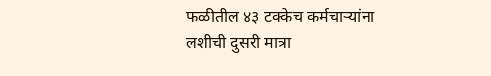फळीतील ४३ टक्केच कर्मचाऱ्यांना लशीची दुसरी मात्रा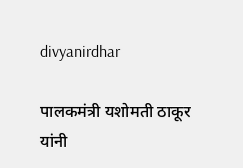divyanirdhar

पालकमंत्री यशोमती ठाकूर यांनी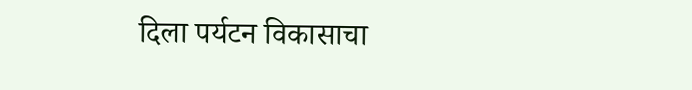दिला पर्यटन विकासाचा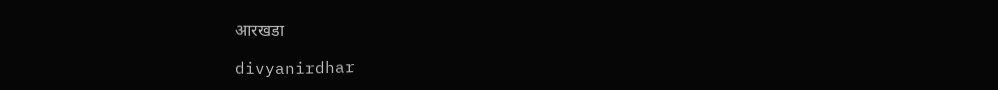आरखडा

divyanirdhar